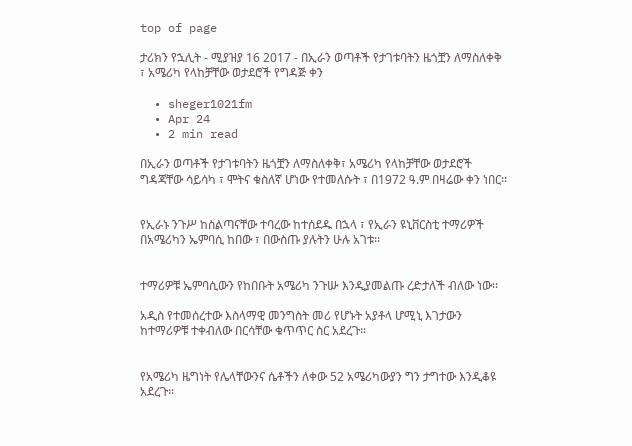top of page

ታሪክን የኋሊት - ሚያዝያ 16 2017 - በኢራን ወጣቶች የታገቱባትን ዜጎቿን ለማስለቀቅ ፣ አሜሪካ የላከቻቸው ወታደሮች የግዳጅ ቀን

  • sheger1021fm
  • Apr 24
  • 2 min read

በኢራን ወጣቶች የታገቱባትን ዜጎቿን ለማስለቀቅ፣ አሜሪካ የላከቻቸው ወታደሮች ግዳጃቸው ሳይሳካ ፣ ሞትና ቁስለኛ ሆነው የተመለሱት ፣ በ1972 ዓ.ም በዛሬው ቀን ነበር፡፡


የኢራኑ ንጉሥ ከስልጣናቸው ተባረው ከተሰደዱ በኋላ ፣ የኢራን ዩኒቨርስቲ ተማሪዎች በአሜሪካን ኤምባሲ ከበው ፣ በውስጡ ያሉትን ሁሉ አገቱ፡፡


ተማሪዎቹ ኤምባሲውን የከበቡት አሜሪካ ንጉሡ እንዲያመልጡ ረድታለች ብለው ነው፡፡

አዲስ የተመሰረተው እስላማዊ መንግስት መሪ የሆኑት አያቶላ ሆሚኒ እገታውን ከተማሪዎቹ ተቀብለው በርሳቸው ቁጥጥር ስር አደረጉ፡፡


የአሜሪካ ዜግነት የሌላቸውንና ሴቶችን ለቀው 52 አሜሪካውያን ግን ታግተው እንዲቆዩ አደረጉ፡፡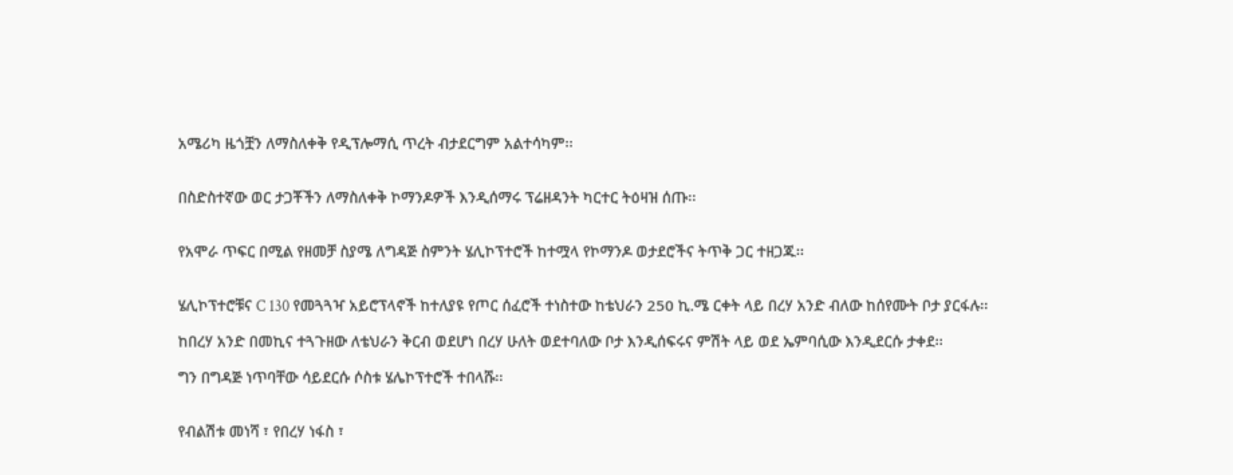አሜሪካ ዜጎቿን ለማስለቀቅ የዲፕሎማሲ ጥረት ብታደርግም አልተሳካም፡፡


በስድስተኛው ወር ታጋቾችን ለማስለቀቅ ኮማንዶዎች እንዲሰማሩ ፕሬዘዳንት ካርተር ትዕዛዝ ሰጡ፡፡


የአሞራ ጥፍር በሚል የዘመቻ ስያሜ ለግዳጅ ስምንት ሄሊኮፕተሮች ከተሟላ የኮማንዶ ወታደሮችና ትጥቅ ጋር ተዘጋጁ፡፡


ሄሊኮፕተሮቹና C 130 የመጓጓዣ አይሮፕላኖች ከተለያዩ የጦር ሰፈሮች ተነስተው ከቴህራን 250 ኪ.ሜ ርቀት ላይ በረሃ አንድ ብለው ከሰየሙት ቦታ ያርፋሉ፡፡

ከበረሃ አንድ በመኪና ተጓጉዘው ለቴህራን ቅርብ ወደሆነ በረሃ ሁለት ወደተባለው ቦታ እንዲሰፍሩና ምሽት ላይ ወደ ኤምባሲው እንዲደርሱ ታቀደ፡፡

ግን በግዳጅ ነጥባቸው ሳይደርሱ ሶስቱ ሄሌኮፕተሮች ተበላሹ፡፡


የብልሽቱ መነሻ ፣ የበረሃ ነፋስ ፣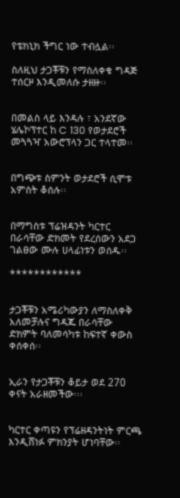የቴክኒክ ችግር ነው ተብሏል፡፡

ስለዚህ ታጋቾቹን የማስለቀቁ ግዳጅ ተሰርዞ እንዲመለሱ ታዘዙ፡፡


በመልስ ላይ እንዳሉ ፣ አንደኛው ሄሌኮፕተር ከ C 130 የወታደሮች መጓጓዣ አውሮፕላን ጋር ተላተመ፡፡


በግጭቱ ስምንት ወታደሮች ሲሞቱ አምስት ቆሰሉ፡፡


በማግስቱ ፕሬዝዳንት ካርተር በራሳቸው ድክመት የደረሰውን አደጋ ገልፀው ሙሉ ሀላፊነቱን ወሰዱ፡፡

************


ታጋቾቹን አሜሪካውያን ለማስለቀቅ አለመቻሉና ግዳጁ በራሳቸው ድክምት ባለመሳካቱ ከፍተኛ ቀውስ ቀሰቀሰ፡፡


ኢራን የታጋቾቹን ቆይታ ወደ 270 ቀናት አራዘመችው፡፡፡


ካርተር ቀጣዩን የፕሬዘዳንትነት ምርጫ እንዲሸነፉ ምክንያት ሆነባቸው፡፡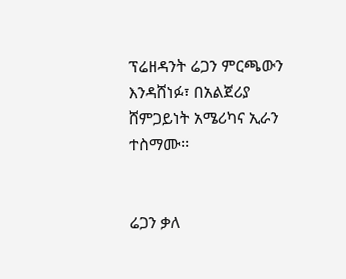ፕሬዘዳንት ሬጋን ምርጫውን እንዳሸነፉ፣ በአልጀሪያ ሸምጋይነት አሜሪካና ኢራን ተስማሙ፡፡


ሬጋን ቃለ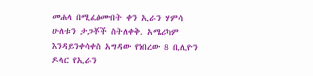መሐላ በሚፈፅሙበት ቀን ኢራን ሃምሳ ሁለቱን ታጋቾች ስትለቀቅ. አሜሪካም እንዳይንቀሳቀስ አግዳው የነበረው 8 ቢሊዮን ዶላር የኢራን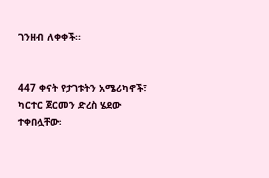ገንዘብ ለቀቀች፡፡


447 ቀናት የታገቱትን አሜሪካኖች፣ ካርተር ጀርመን ድረስ ሄደው ተቀበሏቸው፡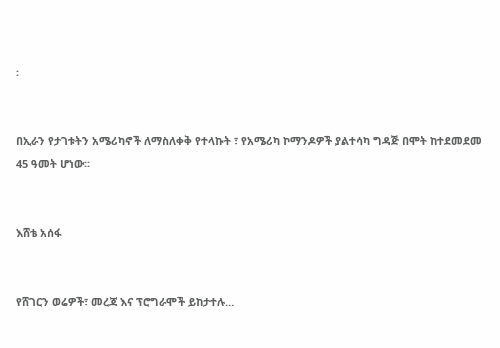፡


በኢራን የታገቱትን አሜሪካኖች ለማስለቀቅ የተላኩት ፣ የአሜሪካ ኮማንዶዎች ያልተሳካ ግዳጅ በሞት ከተደመደመ 45 ዓመት ሆነው፡፡


እሸቴ አሰፋ


የሸገርን ወሬዎች፣ መረጃ እና ፕሮግራሞች ይከታተሉ…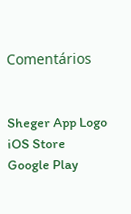Comentários


Sheger App Logo
iOS Store
Google Play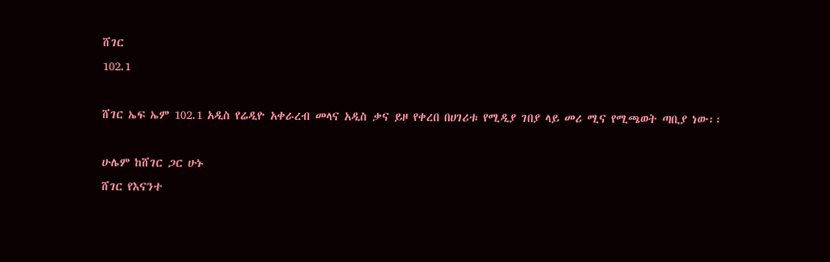ሸገር
102.1

ሸገር ኤፍ ኤም 102.1 አዲስ የሬዲዮ አቀራረብ መላና አዲስ ቃና ይዞ የቀረበ በሀገሪቱ የሚዲያ ገበያ ላይ መሪ ሚና የሚጫወት ጣቢያ ነው፡፡

ሁሌም ከሸገር ጋር ሁኑ
ሸገር የእናንተ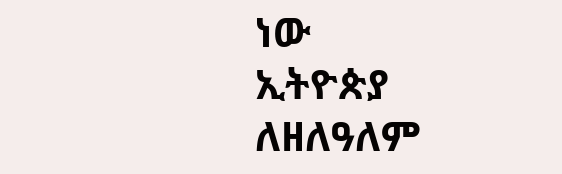ነው
ኢትዮጵያ ለዘለዓለም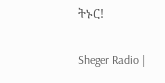ትኑር!

Sheger Radio |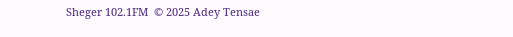Sheger 102.1FM  © 2025 Adey Tensae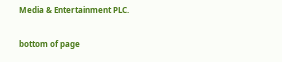Media & Entertainment PLC.

bottom of page